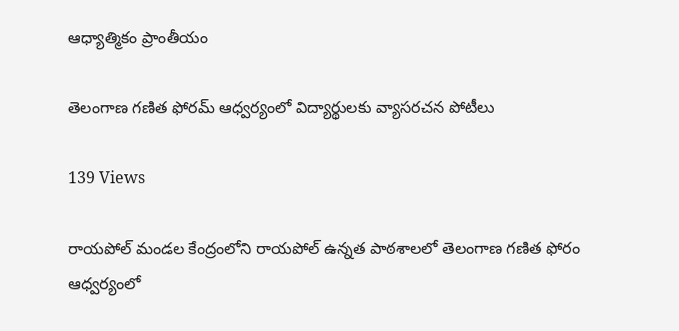ఆధ్యాత్మికం ప్రాంతీయం

తెలంగాణ గణిత ఫోరమ్ ఆధ్వర్యంలో విద్యార్థులకు వ్యాసరచన పోటీలు

139 Views

రాయపోల్ మండల కేంద్రంలోని రాయపోల్ ఉన్నత పాఠశాలలో తెలంగాణ గణిత ఫోరం ఆధ్వర్యంలో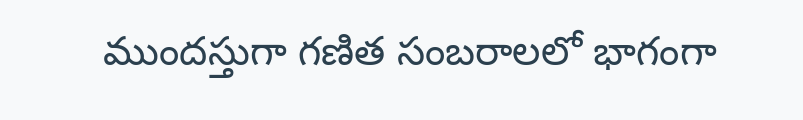ముందస్తుగా గణిత సంబరాలలో భాగంగా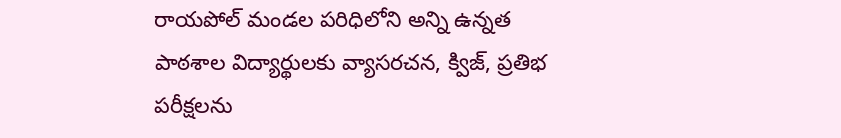రాయపోల్ మండల పరిధిలోని అన్ని ఉన్నత పాఠశాల విద్యార్థులకు వ్యాసరచన, క్విజ్, ప్రతిభ పరీక్షలను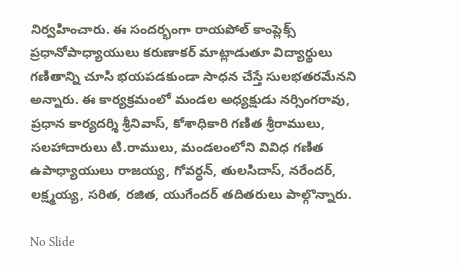నిర్వహించారు. ఈ సందర్భంగా రాయపోల్ కాంప్లెక్స్ ప్రధానోపాధ్యాయులు కరుణాకర్ మాట్లాడుతూ విద్యార్థులు గణితాన్ని చూసి భయపడకుండా సాధన చేస్తే సులభతరమేనని అన్నారు. ఈ కార్యక్రమంలో మండల అధ్యక్షుడు నర్సింగరావు, ప్రధాన కార్యదర్శి శ్రీనివాస్, కోశాధికారి గణిత శ్రీరాములు, సలహాదారులు టి.రాములు, మండలంలోని వివిధ గణిత ఉపాధ్యాయులు రాజయ్య, గోవర్ధన్, తులసిదాస్, నరేందర్, లక్ష్మయ్య, సరిత, రజిత, యుగేందర్ తదితరులు పాల్గొన్నారు.

No Slide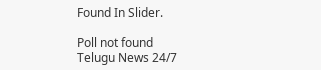Found In Slider.

Poll not found
Telugu News 24/7